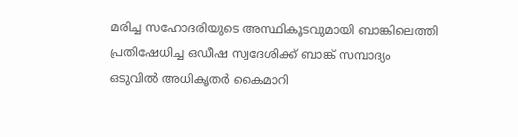മരിച്ച സഹോദരിയുടെ അസ്ഥികൂടവുമായി ബാങ്കിലെത്തി പ്രതിഷേധിച്ച ഒഡീഷ സ്വദേശിക്ക് ബാങ്ക് സമ്പാദ്യം ഒടുവില്‍ അധികൃതര്‍ കൈമാറി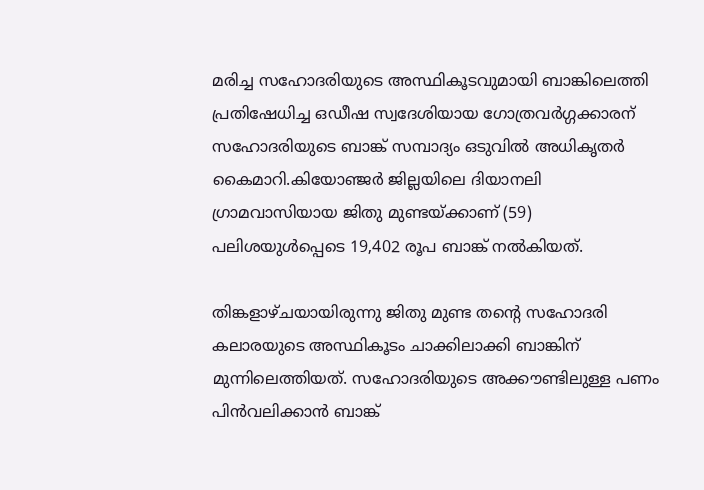മരിച്ച സഹോദരിയുടെ അസ്ഥികൂടവുമായി ബാങ്കിലെത്തി പ്രതിഷേധിച്ച ഒഡീഷ സ്വദേശിയായ ഗോത്രവര്‍ഗ്ഗക്കാരന് സഹോദരിയുടെ ബാങ്ക് സമ്പാദ്യം ഒടുവില്‍ അധികൃതര്‍ കൈമാറി.കിയോഞ്ജര്‍ ജില്ലയിലെ ദിയാനലി ഗ്രാമവാസിയായ ജിതു മുണ്ടയ്ക്കാണ് (59) പലിശയുള്‍പ്പെടെ 19,402 രൂപ ബാങ്ക് നല്‍കിയത്.

തിങ്കളാഴ്ചയായിരുന്നു ജിതു മുണ്ട തന്റെ സഹോദരി കലാരയുടെ അസ്ഥികൂടം ചാക്കിലാക്കി ബാങ്കിന് മുന്നിലെത്തിയത്. സഹോദരിയുടെ അക്കൗണ്ടിലുള്ള പണം പിന്‍വലിക്കാന്‍ ബാങ്ക്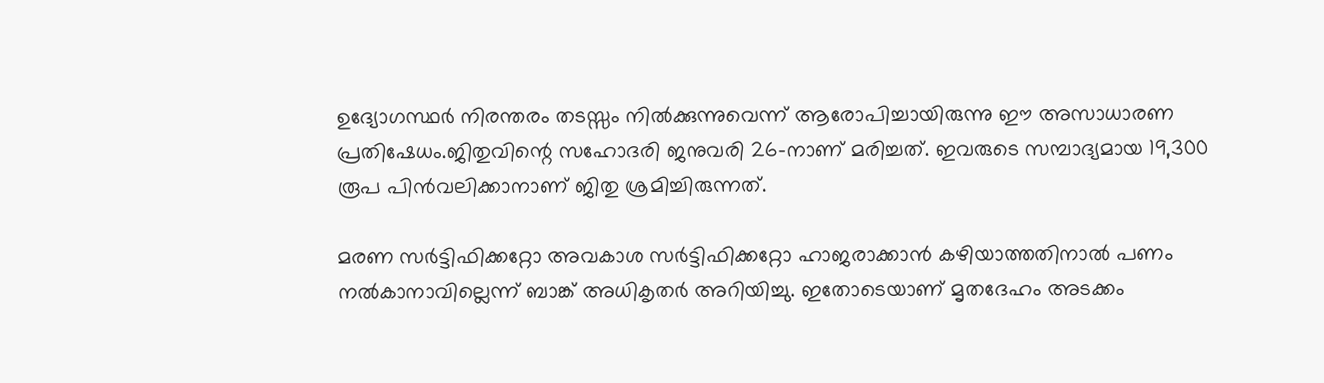ഉദ്യോഗസ്ഥര്‍ നിരന്തരം തടസ്സം നില്‍ക്കുന്നുവെന്ന് ആരോപിച്ചായിരുന്നു ഈ അസാധാരണ പ്രതിഷേധം.ജിതുവിന്റെ സഹോദരി ജനുവരി 26-നാണ് മരിച്ചത്. ഇവരുടെ സമ്പാദ്യമായ 19,300 രൂപ പിന്‍വലിക്കാനാണ് ജിതു ശ്രമിച്ചിരുന്നത്.

മരണ സര്‍ട്ടിഫിക്കറ്റോ അവകാശ സര്‍ട്ടിഫിക്കറ്റോ ഹാജരാക്കാന്‍ കഴിയാത്തതിനാല്‍ പണം നല്‍കാനാവില്ലെന്ന് ബാങ്ക് അധികൃതര്‍ അറിയിച്ചു. ഇതോടെയാണ് മൃതദേഹം അടക്കം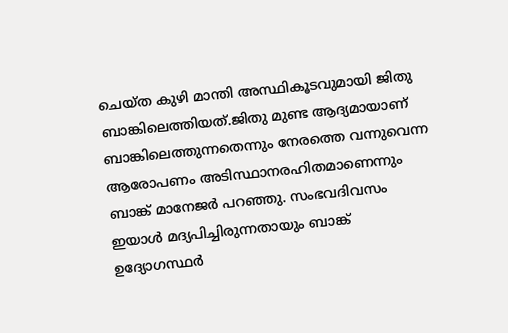ചെയ്ത കുഴി മാന്തി അസ്ഥികൂടവുമായി ജിതു ബാങ്കിലെത്തിയത്.ജിതു മുണ്ട ആദ്യമായാണ് ബാങ്കിലെത്തുന്നതെന്നും നേരത്തെ വന്നുവെന്ന ആരോപണം അടിസ്ഥാനരഹിതമാണെന്നും ബാങ്ക് മാനേജര്‍ പറഞ്ഞു. സംഭവദിവസം ഇയാള്‍ മദ്യപിച്ചിരുന്നതായും ബാങ്ക് ഉദ്യോഗസ്ഥര്‍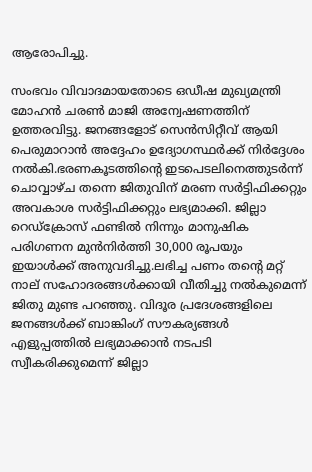ആരോപിച്ചു.

സംഭവം വിവാദമായതോടെ ഒഡീഷ മുഖ്യമന്ത്രി മോഹന്‍ ചരണ്‍ മാജി അന്വേഷണത്തിന് ഉത്തരവിട്ടു. ജനങ്ങളോട് സെന്‍സിറ്റീവ് ആയി പെരുമാറാന്‍ അദ്ദേഹം ഉദ്യോഗസ്ഥര്‍ക്ക് നിര്‍ദ്ദേശം നല്‍കി.ഭരണകൂടത്തിന്റെ ഇടപെടലിനെത്തുടര്‍ന്ന് ചൊവ്വാഴ്ച തന്നെ ജിതുവിന് മരണ സര്‍ട്ടിഫിക്കറ്റും അവകാശ സര്‍ട്ടിഫിക്കറ്റും ലഭ്യമാക്കി. ജില്ലാ റെഡ്‌ക്രോസ് ഫണ്ടില്‍ നിന്നും മാനുഷിക പരിഗണന മുന്‍നിര്‍ത്തി 30,000 രൂപയും ഇയാള്‍ക്ക് അനുവദിച്ചു.ലഭിച്ച പണം തന്റെ മറ്റ് നാല് സഹോദരങ്ങള്‍ക്കായി വീതിച്ചു നല്‍കുമെന്ന് ജിതു മുണ്ട പറഞ്ഞു. വിദൂര പ്രദേശങ്ങളിലെ ജനങ്ങള്‍ക്ക് ബാങ്കിംഗ് സൗകര്യങ്ങള്‍ എളുപ്പത്തില്‍ ലഭ്യമാക്കാന്‍ നടപടി സ്വീകരിക്കുമെന്ന് ജില്ലാ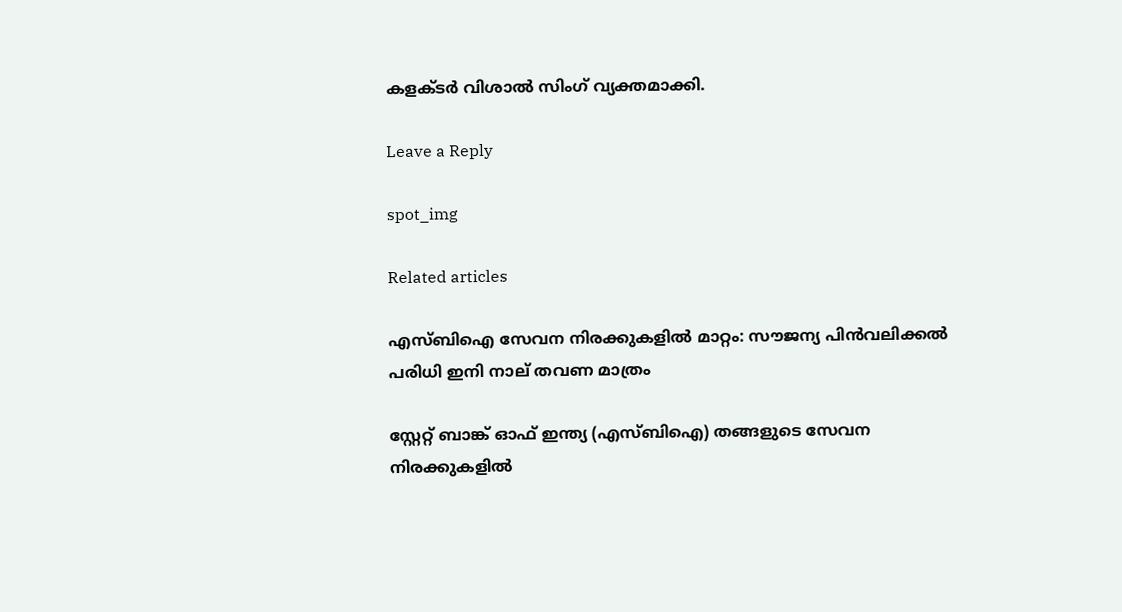കളക്ടര്‍ വിശാല്‍ സിംഗ് വ്യക്തമാക്കി.

Leave a Reply

spot_img

Related articles

എസ്ബിഐ സേവന നിരക്കുകളിൽ മാറ്റം: സൗജന്യ പിൻവലിക്കൽ പരിധി ഇനി നാല് തവണ മാത്രം

സ്റ്റേറ്റ് ബാങ്ക് ഓഫ് ഇന്ത്യ (എസ്ബിഐ) തങ്ങളുടെ സേവന നിരക്കുകളിൽ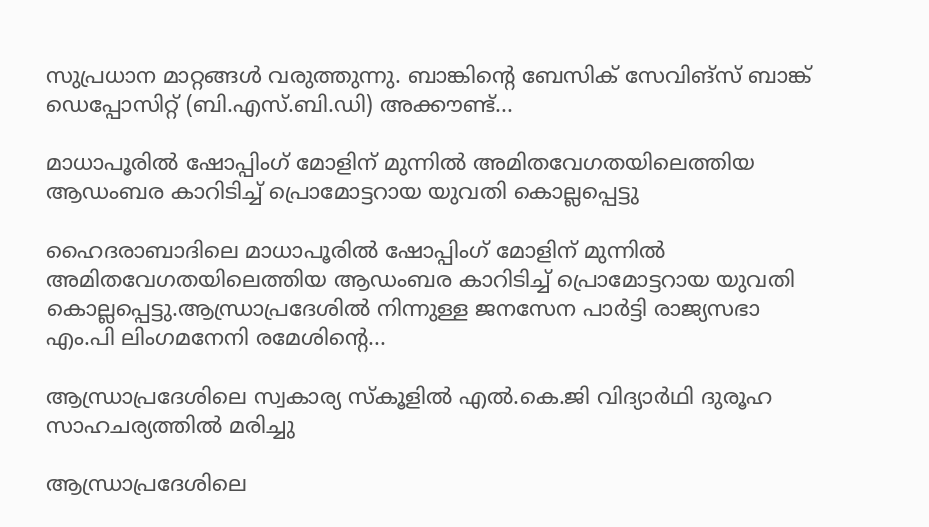സുപ്രധാന മാറ്റങ്ങൾ വരുത്തുന്നു. ബാങ്കിന്റെ ബേസിക് സേവിങ്‌സ് ബാങ്ക് ഡെപ്പോസിറ്റ് (ബി.എസ്.ബി.ഡി) അക്കൗണ്ട്...

മാധാപൂരില്‍ ഷോപ്പിംഗ് മോളിന് മുന്നില്‍ അമിതവേഗതയിലെത്തിയ ആഡംബര കാറിടിച്ച്‌ പ്രൊമോട്ടറായ യുവതി കൊല്ലപ്പെട്ടു

ഹൈദരാബാദിലെ മാധാപൂരില്‍ ഷോപ്പിംഗ് മോളിന് മുന്നില്‍ അമിതവേഗതയിലെത്തിയ ആഡംബര കാറിടിച്ച്‌ പ്രൊമോട്ടറായ യുവതി കൊല്ലപ്പെട്ടു.ആന്ധ്രാപ്രദേശില്‍ നിന്നുള്ള ജനസേന പാർട്ടി രാജ്യസഭാ എം.പി ലിംഗമനേനി രമേശിന്റെ...

ആന്ധ്രാപ്രദേശിലെ സ്വകാര്യ സ്കൂളില്‍ എല്‍.കെ.ജി വിദ്യാർഥി ദുരൂഹ സാഹചര്യത്തില്‍ മരിച്ചു

ആന്ധ്രാപ്രദേശിലെ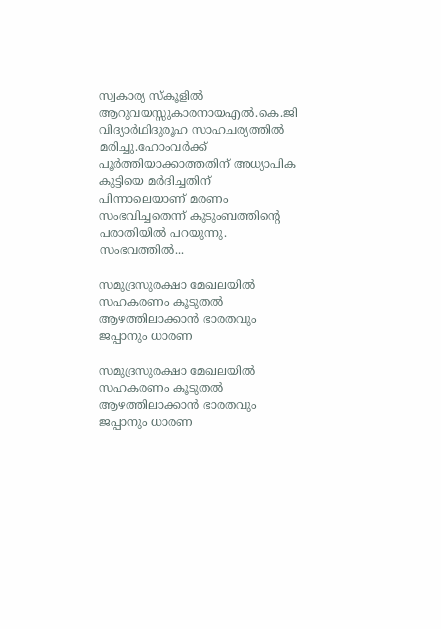സ്വകാര്യ സ്കൂളില്‍ ആറുവയസ്സുകാരനായഎല്‍.കെ.ജി വിദ്യാർഥിദുരൂഹ സാഹചര്യത്തില്‍ മരിച്ചു.ഹോംവർക്ക് പൂർത്തിയാക്കാത്തതിന് അധ്യാപിക കുട്ടിയെ മർദിച്ചതിന് പിന്നാലെയാണ് മരണം സംഭവിച്ചതെന്ന് കുടുംബത്തിന്റെ പരാതിയില്‍ പറയുന്നു. സംഭവത്തില്‍...

സമുദ്രസുരക്ഷാ മേഖലയില്‍ സഹകരണം കൂടുതല്‍ ആഴത്തിലാക്കാന്‍ ഭാരതവും ജപ്പാനും ധാരണ

സമുദ്രസുരക്ഷാ മേഖലയില്‍ സഹകരണം കൂടുതല്‍ ആഴത്തിലാക്കാന്‍ ഭാരതവും ജപ്പാനും ധാരണ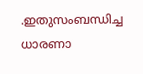.ഇതുസംബന്ധിച്ച ധാരണാ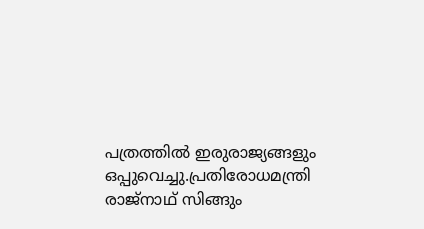പത്രത്തില്‍ ഇരുരാജ്യങ്ങളും ഒപ്പുവെച്ചു.പ്രതിരോധമന്ത്രി രാജ്നാഥ് സിങ്ങും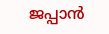ജപ്പാന്‍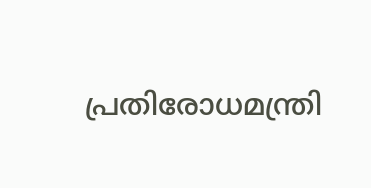പ്രതിരോധമന്ത്രി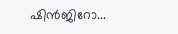ഷിന്‍ജിറോ...